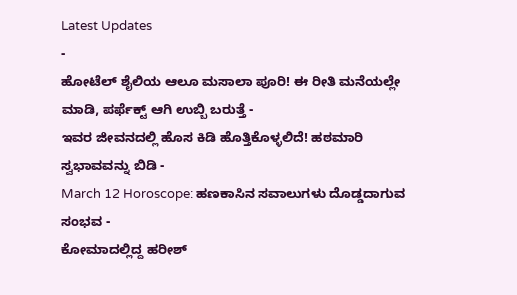Latest Updates
-
ಹೋಟೆಲ್ ಶೈಲಿಯ ಆಲೂ ಮಸಾಲಾ ಪೂರಿ! ಈ ರೀತಿ ಮನೆಯಲ್ಲೇ ಮಾಡಿ, ಪರ್ಫೆಕ್ಟ್ ಆಗಿ ಉಬ್ಬಿ ಬರುತ್ತೆ -
ಇವರ ಜೀವನದಲ್ಲಿ ಹೊಸ ಕಿಡಿ ಹೊತ್ತಿಕೊಳ್ಳಲಿದೆ! ಹಠಮಾರಿ ಸ್ವಭಾವವನ್ನು ಬಿಡಿ -
March 12 Horoscope: ಹಣಕಾಸಿನ ಸವಾಲುಗಳು ದೊಡ್ಡದಾಗುವ ಸಂಭವ -
ಕೋಮಾದಲ್ಲಿದ್ದ ಹರೀಶ್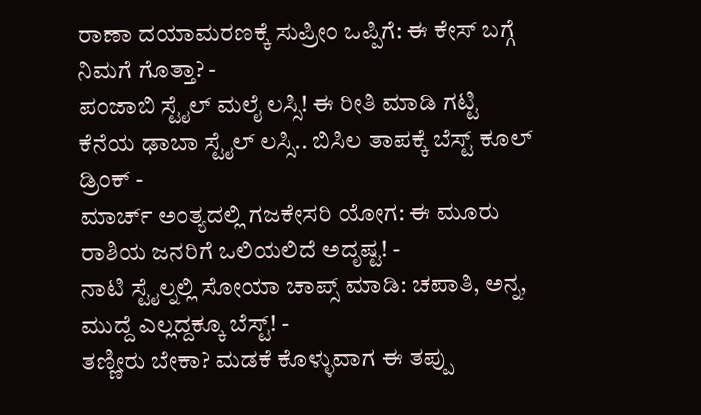ರಾಣಾ ದಯಾಮರಣಕ್ಕೆ ಸುಪ್ರೀಂ ಒಪ್ಪಿಗೆ: ಈ ಕೇಸ್ ಬಗ್ಗೆ ನಿಮಗೆ ಗೊತ್ತಾ? -
ಪಂಜಾಬಿ ಸ್ಟೈಲ್ ಮಲೈ ಲಸ್ಸಿ! ಈ ರೀತಿ ಮಾಡಿ ಗಟ್ಟಿ ಕೆನೆಯ ಢಾಬಾ ಸ್ಟೈಲ್ ಲಸ್ಸಿ.. ಬಿಸಿಲ ತಾಪಕ್ಕೆ ಬೆಸ್ಟ್ ಕೂಲ್ ಡ್ರಿಂಕ್ -
ಮಾರ್ಚ್ ಅಂತ್ಯದಲ್ಲಿ ಗಜಕೇಸರಿ ಯೋಗ: ಈ ಮೂರು ರಾಶಿಯ ಜನರಿಗೆ ಒಲಿಯಲಿದೆ ಅದೃಷ್ಟ! -
ನಾಟಿ ಸ್ಟೈಲ್ನಲ್ಲಿ ಸೋಯಾ ಚಾಪ್ಸ್ ಮಾಡಿ: ಚಪಾತಿ, ಅನ್ನ, ಮುದ್ದೆ ಎಲ್ಲದ್ದಕ್ಕೂ ಬೆಸ್ಟ್! -
ತಣ್ಣೀರು ಬೇಕಾ? ಮಡಕೆ ಕೊಳ್ಳುವಾಗ ಈ ತಪ್ಪು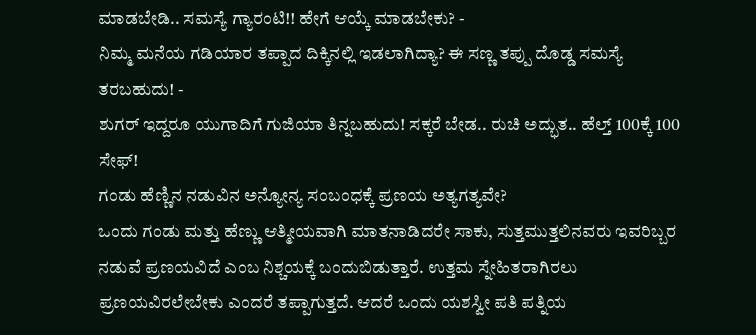ಮಾಡಬೇಡಿ.. ಸಮಸ್ಯೆ ಗ್ಯಾರಂಟಿ!! ಹೇಗೆ ಆಯ್ಕೆ ಮಾಡಬೇಕು? -
ನಿಮ್ಮ ಮನೆಯ ಗಡಿಯಾರ ತಪ್ಪಾದ ದಿಕ್ಕಿನಲ್ಲಿ ಇಡಲಾಗಿದ್ಯಾ? ಈ ಸಣ್ಣ ತಪ್ಪು ದೊಡ್ಡ ಸಮಸ್ಯೆ ತರಬಹುದು! -
ಶುಗರ್ ಇದ್ದರೂ ಯುಗಾದಿಗೆ ಗುಜಿಯಾ ತಿನ್ನಬಹುದು! ಸಕ್ಕರೆ ಬೇಡ.. ರುಚಿ ಅದ್ಭುತ.. ಹೆಲ್ತ್ 100ಕ್ಕೆ 100 ಸೇಫ್!
ಗಂಡು ಹೆಣ್ಣಿನ ನಡುವಿನ ಅನ್ಯೋನ್ಯ ಸಂಬಂಧಕ್ಕೆ ಪ್ರಣಯ ಅತ್ಯಗತ್ಯವೇ?
ಒಂದು ಗಂಡು ಮತ್ತು ಹೆಣ್ಣು ಆತ್ಮೀಯವಾಗಿ ಮಾತನಾಡಿದರೇ ಸಾಕು, ಸುತ್ತಮುತ್ತಲಿನವರು ಇವರಿಬ್ಬರ ನಡುವೆ ಪ್ರಣಯವಿದೆ ಎಂಬ ನಿಶ್ಚಯಕ್ಕೆ ಬಂದುಬಿಡುತ್ತಾರೆ. ಉತ್ತಮ ಸ್ನೇಹಿತರಾಗಿರಲು ಪ್ರಣಯವಿರಲೇಬೇಕು ಎಂದರೆ ತಪ್ಪಾಗುತ್ತದೆ. ಆದರೆ ಒಂದು ಯಶಸ್ವೀ ಪತಿ ಪತ್ನಿಯ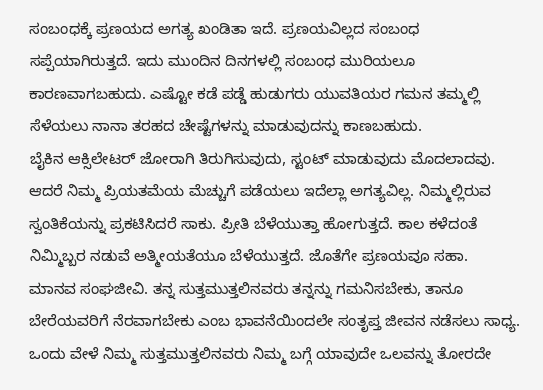ಸಂಬಂಧಕ್ಕೆ ಪ್ರಣಯದ ಅಗತ್ಯ ಖಂಡಿತಾ ಇದೆ. ಪ್ರಣಯವಿಲ್ಲದ ಸಂಬಂಧ ಸಪ್ಪೆಯಾಗಿರುತ್ತದೆ. ಇದು ಮುಂದಿನ ದಿನಗಳಲ್ಲಿ ಸಂಬಂಧ ಮುರಿಯಲೂ ಕಾರಣವಾಗಬಹುದು. ಎಷ್ಟೋ ಕಡೆ ಪಡ್ಡೆ ಹುಡುಗರು ಯುವತಿಯರ ಗಮನ ತಮ್ಮಲ್ಲಿ ಸೆಳೆಯಲು ನಾನಾ ತರಹದ ಚೇಷ್ಟೆಗಳನ್ನು ಮಾಡುವುದನ್ನು ಕಾಣಬಹುದು.
ಬೈಕಿನ ಆಕ್ಸಿಲೇಟರ್ ಜೋರಾಗಿ ತಿರುಗಿಸುವುದು, ಸ್ಟಂಟ್ ಮಾಡುವುದು ಮೊದಲಾದವು. ಆದರೆ ನಿಮ್ಮ ಪ್ರಿಯತಮೆಯ ಮೆಚ್ಚುಗೆ ಪಡೆಯಲು ಇದೆಲ್ಲಾ ಅಗತ್ಯವಿಲ್ಲ. ನಿಮ್ಮಲ್ಲಿರುವ ಸ್ವಂತಿಕೆಯನ್ನು ಪ್ರಕಟಿಸಿದರೆ ಸಾಕು. ಪ್ರೀತಿ ಬೆಳೆಯುತ್ತಾ ಹೋಗುತ್ತದೆ. ಕಾಲ ಕಳೆದಂತೆ ನಿಮ್ಮಿಬ್ಬರ ನಡುವೆ ಅತ್ಮೀಯತೆಯೂ ಬೆಳೆಯುತ್ತದೆ. ಜೊತೆಗೇ ಪ್ರಣಯವೂ ಸಹಾ.
ಮಾನವ ಸಂಘಜೀವಿ. ತನ್ನ ಸುತ್ತಮುತ್ತಲಿನವರು ತನ್ನನ್ನು ಗಮನಿಸಬೇಕು, ತಾನೂ ಬೇರೆಯವರಿಗೆ ನೆರವಾಗಬೇಕು ಎಂಬ ಭಾವನೆಯಿಂದಲೇ ಸಂತೃಪ್ತ ಜೀವನ ನಡೆಸಲು ಸಾಧ್ಯ. ಒಂದು ವೇಳೆ ನಿಮ್ಮ ಸುತ್ತಮುತ್ತಲಿನವರು ನಿಮ್ಮ ಬಗ್ಗೆ ಯಾವುದೇ ಒಲವನ್ನು ತೋರದೇ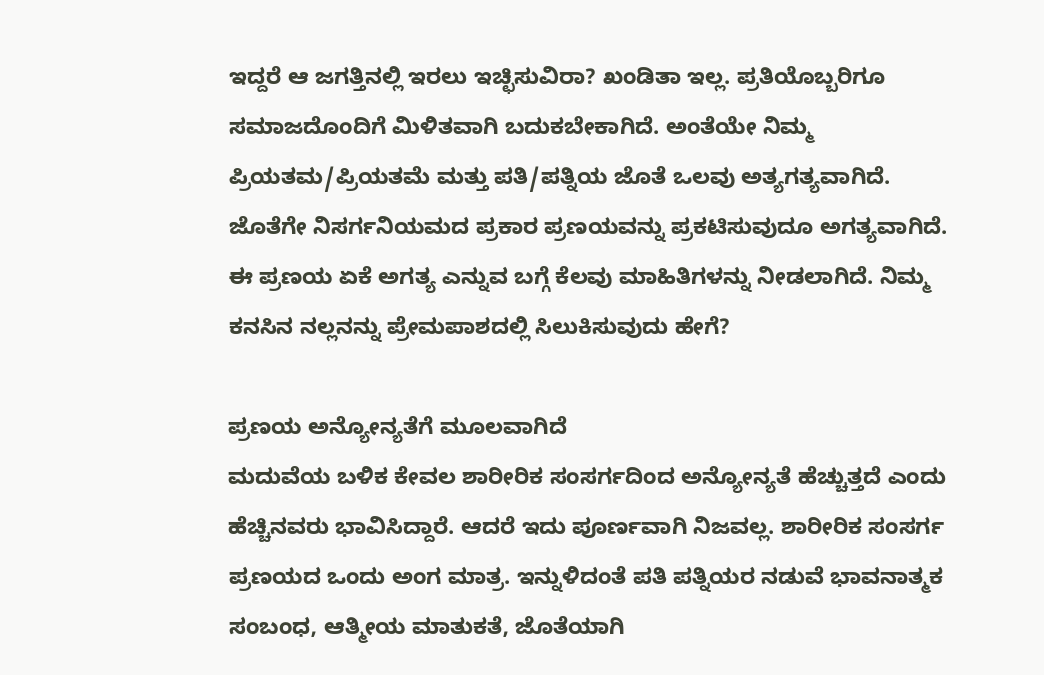ಇದ್ದರೆ ಆ ಜಗತ್ತಿನಲ್ಲಿ ಇರಲು ಇಚ್ಛಿಸುವಿರಾ? ಖಂಡಿತಾ ಇಲ್ಲ. ಪ್ರತಿಯೊಬ್ಬರಿಗೂ ಸಮಾಜದೊಂದಿಗೆ ಮಿಳಿತವಾಗಿ ಬದುಕಬೇಕಾಗಿದೆ. ಅಂತೆಯೇ ನಿಮ್ಮ ಪ್ರಿಯತಮ/ಪ್ರಿಯತಮೆ ಮತ್ತು ಪತಿ/ಪತ್ನಿಯ ಜೊತೆ ಒಲವು ಅತ್ಯಗತ್ಯವಾಗಿದೆ. ಜೊತೆಗೇ ನಿಸರ್ಗನಿಯಮದ ಪ್ರಕಾರ ಪ್ರಣಯವನ್ನು ಪ್ರಕಟಿಸುವುದೂ ಅಗತ್ಯವಾಗಿದೆ. ಈ ಪ್ರಣಯ ಏಕೆ ಅಗತ್ಯ ಎನ್ನುವ ಬಗ್ಗೆ ಕೆಲವು ಮಾಹಿತಿಗಳನ್ನು ನೀಡಲಾಗಿದೆ. ನಿಮ್ಮ ಕನಸಿನ ನಲ್ಲನನ್ನು ಪ್ರೇಮಪಾಶದಲ್ಲಿ ಸಿಲುಕಿಸುವುದು ಹೇಗೆ?

ಪ್ರಣಯ ಅನ್ಯೋನ್ಯತೆಗೆ ಮೂಲವಾಗಿದೆ
ಮದುವೆಯ ಬಳಿಕ ಕೇವಲ ಶಾರೀರಿಕ ಸಂಸರ್ಗದಿಂದ ಅನ್ಯೋನ್ಯತೆ ಹೆಚ್ಚುತ್ತದೆ ಎಂದು ಹೆಚ್ಚಿನವರು ಭಾವಿಸಿದ್ದಾರೆ. ಆದರೆ ಇದು ಪೂರ್ಣವಾಗಿ ನಿಜವಲ್ಲ. ಶಾರೀರಿಕ ಸಂಸರ್ಗ ಪ್ರಣಯದ ಒಂದು ಅಂಗ ಮಾತ್ರ. ಇನ್ನುಳಿದಂತೆ ಪತಿ ಪತ್ನಿಯರ ನಡುವೆ ಭಾವನಾತ್ಮಕ ಸಂಬಂಧ, ಆತ್ಮೀಯ ಮಾತುಕತೆ, ಜೊತೆಯಾಗಿ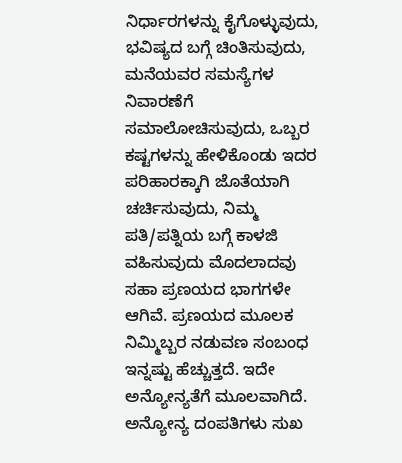ನಿರ್ಧಾರಗಳನ್ನು ಕೈಗೊಳ್ಳುವುದು, ಭವಿಷ್ಯದ ಬಗ್ಗೆ ಚಿಂತಿಸುವುದು, ಮನೆಯವರ ಸಮಸ್ಯೆಗಳ ನಿವಾರಣೆಗೆ ಸಮಾಲೋಚಿಸುವುದು, ಒಬ್ಬರ ಕಷ್ಟಗಳನ್ನು ಹೇಳಿಕೊಂಡು ಇದರ ಪರಿಹಾರಕ್ಕಾಗಿ ಜೊತೆಯಾಗಿ ಚರ್ಚಿಸುವುದು, ನಿಮ್ಮ ಪತಿ/ಪತ್ನಿಯ ಬಗ್ಗೆ ಕಾಳಜಿ ವಹಿಸುವುದು ಮೊದಲಾದವು ಸಹಾ ಪ್ರಣಯದ ಭಾಗಗಳೇ ಆಗಿವೆ. ಪ್ರಣಯದ ಮೂಲಕ ನಿಮ್ಮಿಬ್ಬರ ನಡುವಣ ಸಂಬಂಧ ಇನ್ನಷ್ಟು ಹೆಚ್ಚುತ್ತದೆ. ಇದೇ ಅನ್ಯೋನ್ಯತೆಗೆ ಮೂಲವಾಗಿದೆ. ಅನ್ಯೋನ್ಯ ದಂಪತಿಗಳು ಸುಖ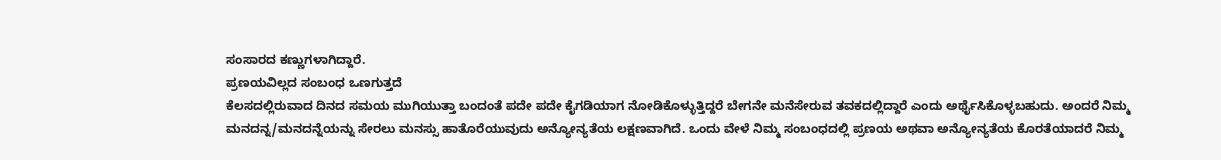ಸಂಸಾರದ ಕಣ್ಣುಗಳಾಗಿದ್ದಾರೆ.
ಪ್ರಣಯವಿಲ್ಲದ ಸಂಬಂಧ ಒಣಗುತ್ತದೆ
ಕೆಲಸದಲ್ಲಿರುವಾದ ದಿನದ ಸಮಯ ಮುಗಿಯುತ್ತಾ ಬಂದಂತೆ ಪದೇ ಪದೇ ಕೈಗಡಿಯಾಗ ನೋಡಿಕೊಳ್ಳುತ್ತಿದ್ದರೆ ಬೇಗನೇ ಮನೆಸೇರುವ ತವಕದಲ್ಲಿದ್ದಾರೆ ಎಂದು ಅರ್ಥೈಸಿಕೊಳ್ಳಬಹುದು. ಅಂದರೆ ನಿಮ್ಮ ಮನದನ್ನ/ಮನದನ್ನೆಯನ್ನು ಸೇರಲು ಮನಸ್ಸು ಹಾತೊರೆಯುವುದು ಅನ್ಯೋನ್ಯತೆಯ ಲಕ್ಷಣವಾಗಿದೆ. ಒಂದು ವೇಳೆ ನಿಮ್ಮ ಸಂಬಂಧದಲ್ಲಿ ಪ್ರಣಯ ಅಥವಾ ಅನ್ಯೋನ್ಯತೆಯ ಕೊರತೆಯಾದರೆ ನಿಮ್ಮ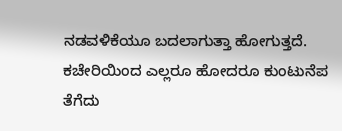ನಡವಳಿಕೆಯೂ ಬದಲಾಗುತ್ತಾ ಹೋಗುತ್ತದೆ. ಕಚೇರಿಯಿಂದ ಎಲ್ಲರೂ ಹೋದರೂ ಕುಂಟುನೆಪ ತೆಗೆದು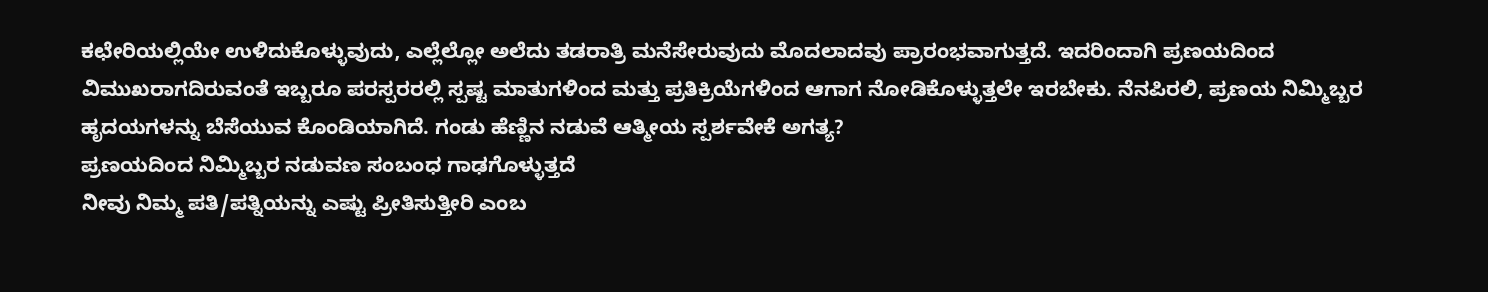ಕಛೇರಿಯಲ್ಲಿಯೇ ಉಳಿದುಕೊಳ್ಳುವುದು, ಎಲ್ಲೆಲ್ಲೋ ಅಲೆದು ತಡರಾತ್ರಿ ಮನೆಸೇರುವುದು ಮೊದಲಾದವು ಪ್ರಾರಂಭವಾಗುತ್ತದೆ. ಇದರಿಂದಾಗಿ ಪ್ರಣಯದಿಂದ ವಿಮುಖರಾಗದಿರುವಂತೆ ಇಬ್ಬರೂ ಪರಸ್ಪರರಲ್ಲಿ ಸ್ಪಷ್ಟ ಮಾತುಗಳಿಂದ ಮತ್ತು ಪ್ರತಿಕ್ರಿಯೆಗಳಿಂದ ಆಗಾಗ ನೋಡಿಕೊಳ್ಳುತ್ತಲೇ ಇರಬೇಕು. ನೆನಪಿರಲಿ, ಪ್ರಣಯ ನಿಮ್ಮಿಬ್ಬರ ಹೃದಯಗಳನ್ನು ಬೆಸೆಯುವ ಕೊಂಡಿಯಾಗಿದೆ. ಗಂಡು ಹೆಣ್ಣಿನ ನಡುವೆ ಆತ್ಮೀಯ ಸ್ಪರ್ಶವೇಕೆ ಅಗತ್ಯ?
ಪ್ರಣಯದಿಂದ ನಿಮ್ಮಿಬ್ಬರ ನಡುವಣ ಸಂಬಂಧ ಗಾಢಗೊಳ್ಳುತ್ತದೆ
ನೀವು ನಿಮ್ಮ ಪತಿ/ಪತ್ನಿಯನ್ನು ಎಷ್ಟು ಪ್ರೀತಿಸುತ್ತೀರಿ ಎಂಬ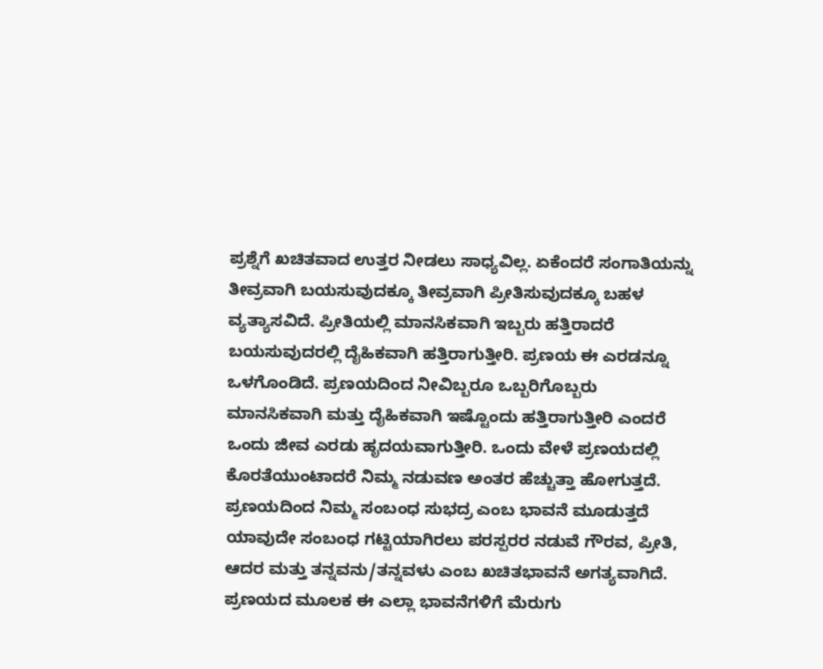ಪ್ರಶ್ನೆಗೆ ಖಚಿತವಾದ ಉತ್ತರ ನೀಡಲು ಸಾಧ್ಯವಿಲ್ಲ. ಏಕೆಂದರೆ ಸಂಗಾತಿಯನ್ನು ತೀವ್ರವಾಗಿ ಬಯಸುವುದಕ್ಕೂ ತೀವ್ರವಾಗಿ ಪ್ರೀತಿಸುವುದಕ್ಕೂ ಬಹಳ ವ್ಯತ್ಯಾಸವಿದೆ. ಪ್ರೀತಿಯಲ್ಲಿ ಮಾನಸಿಕವಾಗಿ ಇಬ್ಬರು ಹತ್ತಿರಾದರೆ ಬಯಸುವುದರಲ್ಲಿ ದೈಹಿಕವಾಗಿ ಹತ್ತಿರಾಗುತ್ತೀರಿ. ಪ್ರಣಯ ಈ ಎರಡನ್ನೂ ಒಳಗೊಂಡಿದೆ. ಪ್ರಣಯದಿಂದ ನೀವಿಬ್ಬರೂ ಒಬ್ಬರಿಗೊಬ್ಬರು ಮಾನಸಿಕವಾಗಿ ಮತ್ತು ದೈಹಿಕವಾಗಿ ಇಷ್ಟೊಂದು ಹತ್ತಿರಾಗುತ್ತೀರಿ ಎಂದರೆ ಒಂದು ಜೀವ ಎರಡು ಹೃದಯವಾಗುತ್ತೀರಿ. ಒಂದು ವೇಳೆ ಪ್ರಣಯದಲ್ಲಿ ಕೊರತೆಯುಂಟಾದರೆ ನಿಮ್ಮ ನಡುವಣ ಅಂತರ ಹೆಚ್ಚುತ್ತಾ ಹೋಗುತ್ತದೆ.
ಪ್ರಣಯದಿಂದ ನಿಮ್ಮ ಸಂಬಂಧ ಸುಭದ್ರ ಎಂಬ ಭಾವನೆ ಮೂಡುತ್ತದೆ
ಯಾವುದೇ ಸಂಬಂಧ ಗಟ್ಟಿಯಾಗಿರಲು ಪರಸ್ಪರರ ನಡುವೆ ಗೌರವ, ಪ್ರೀತಿ, ಆದರ ಮತ್ತು ತನ್ನವನು/ತನ್ನವಳು ಎಂಬ ಖಚಿತಭಾವನೆ ಅಗತ್ಯವಾಗಿದೆ. ಪ್ರಣಯದ ಮೂಲಕ ಈ ಎಲ್ಲಾ ಭಾವನೆಗಳಿಗೆ ಮೆರುಗು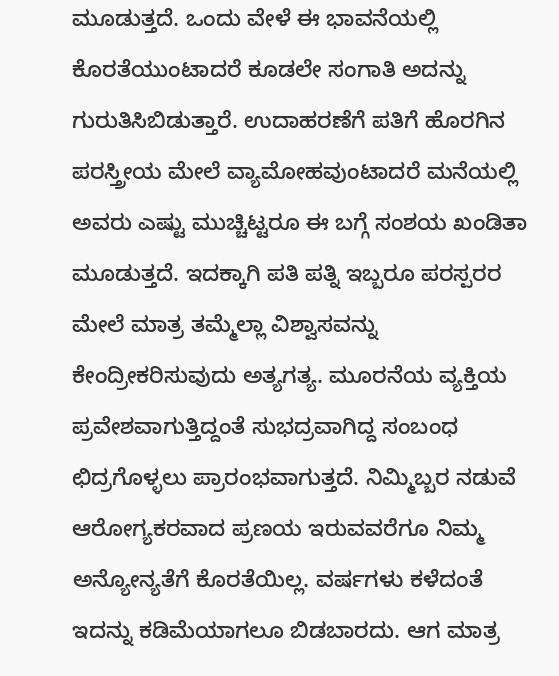ಮೂಡುತ್ತದೆ. ಒಂದು ವೇಳೆ ಈ ಭಾವನೆಯಲ್ಲಿ ಕೊರತೆಯುಂಟಾದರೆ ಕೂಡಲೇ ಸಂಗಾತಿ ಅದನ್ನು ಗುರುತಿಸಿಬಿಡುತ್ತಾರೆ. ಉದಾಹರಣೆಗೆ ಪತಿಗೆ ಹೊರಗಿನ ಪರಸ್ತ್ರೀಯ ಮೇಲೆ ವ್ಯಾಮೋಹವುಂಟಾದರೆ ಮನೆಯಲ್ಲಿ ಅವರು ಎಷ್ಟು ಮುಚ್ಚಿಟ್ಟರೂ ಈ ಬಗ್ಗೆ ಸಂಶಯ ಖಂಡಿತಾ ಮೂಡುತ್ತದೆ. ಇದಕ್ಕಾಗಿ ಪತಿ ಪತ್ನಿ ಇಬ್ಬರೂ ಪರಸ್ಪರರ ಮೇಲೆ ಮಾತ್ರ ತಮ್ಮೆಲ್ಲಾ ವಿಶ್ವಾಸವನ್ನು ಕೇಂದ್ರೀಕರಿಸುವುದು ಅತ್ಯಗತ್ಯ. ಮೂರನೆಯ ವ್ಯಕ್ತಿಯ ಪ್ರವೇಶವಾಗುತ್ತಿದ್ದಂತೆ ಸುಭದ್ರವಾಗಿದ್ದ ಸಂಬಂಧ ಛಿದ್ರಗೊಳ್ಳಲು ಪ್ರಾರಂಭವಾಗುತ್ತದೆ. ನಿಮ್ಮಿಬ್ಬರ ನಡುವೆ ಆರೋಗ್ಯಕರವಾದ ಪ್ರಣಯ ಇರುವವರೆಗೂ ನಿಮ್ಮ ಅನ್ಯೋನ್ಯತೆಗೆ ಕೊರತೆಯಿಲ್ಲ. ವರ್ಷಗಳು ಕಳೆದಂತೆ ಇದನ್ನು ಕಡಿಮೆಯಾಗಲೂ ಬಿಡಬಾರದು. ಆಗ ಮಾತ್ರ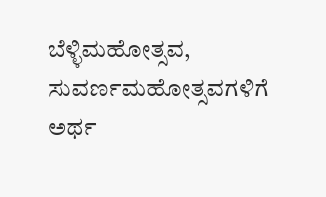ಬೆಳ್ಳಿಮಹೋತ್ಸವ, ಸುವರ್ಣಮಹೋತ್ಸವಗಳಿಗೆ ಅರ್ಥ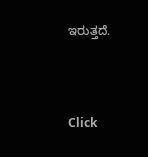ಇರುತ್ತದೆ.



Click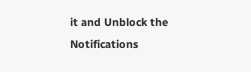it and Unblock the Notifications